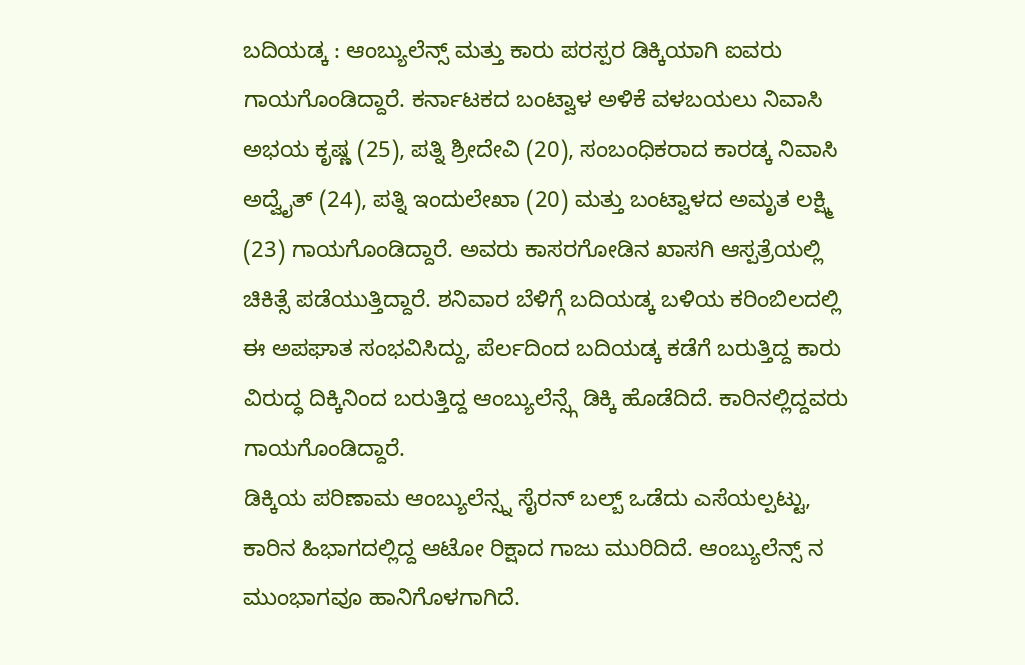ಬದಿಯಡ್ಕ : ಆಂಬ್ಯುಲೆನ್ಸ್ ಮತ್ತು ಕಾರು ಪರಸ್ಪರ ಡಿಕ್ಕಿಯಾಗಿ ಐವರು ಗಾಯಗೊಂಡಿದ್ದಾರೆ. ಕರ್ನಾಟಕದ ಬಂಟ್ವಾಳ ಅಳಿಕೆ ವಳಬಯಲು ನಿವಾಸಿ ಅಭಯ ಕೃಷ್ಣ (25), ಪತ್ನಿ ಶ್ರೀದೇವಿ (20), ಸಂಬಂಧಿಕರಾದ ಕಾರಡ್ಕ ನಿವಾಸಿ ಅದ್ವೈತ್ (24), ಪತ್ನಿ ಇಂದುಲೇಖಾ (20) ಮತ್ತು ಬಂಟ್ವಾಳದ ಅಮೃತ ಲಕ್ಷ್ಮಿ (23) ಗಾಯಗೊಂಡಿದ್ದಾರೆ. ಅವರು ಕಾಸರಗೋಡಿನ ಖಾಸಗಿ ಆಸ್ಪತ್ರೆಯಲ್ಲಿ ಚಿಕಿತ್ಸೆ ಪಡೆಯುತ್ತಿದ್ದಾರೆ. ಶನಿವಾರ ಬೆಳಿಗ್ಗೆ ಬದಿಯಡ್ಕ ಬಳಿಯ ಕರಿಂಬಿಲದಲ್ಲಿ ಈ ಅಪಘಾತ ಸಂಭವಿಸಿದ್ದು, ಪೆರ್ಲದಿಂದ ಬದಿಯಡ್ಕ ಕಡೆಗೆ ಬರುತ್ತಿದ್ದ ಕಾರು ವಿರುದ್ಧ ದಿಕ್ಕಿನಿಂದ ಬರುತ್ತಿದ್ದ ಆಂಬ್ಯುಲೆನ್ಸ್ಗೆ ಡಿಕ್ಕಿ ಹೊಡೆದಿದೆ. ಕಾರಿನಲ್ಲಿದ್ದವರು ಗಾಯಗೊಂಡಿದ್ದಾರೆ.
ಡಿಕ್ಕಿಯ ಪರಿಣಾಮ ಆಂಬ್ಯುಲೆನ್ಸ್ನ ಸೈರನ್ ಬಲ್ಬ್ ಒಡೆದು ಎಸೆಯಲ್ಪಟ್ಟು, ಕಾರಿನ ಹಿಭಾಗದಲ್ಲಿದ್ದ ಆಟೋ ರಿಕ್ಷಾದ ಗಾಜು ಮುರಿದಿದೆ. ಆಂಬ್ಯುಲೆನ್ಸ್ ನ ಮುಂಭಾಗವೂ ಹಾನಿಗೊಳಗಾಗಿದೆ.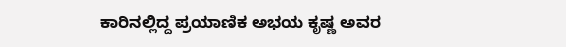ಕಾರಿನಲ್ಲಿದ್ದ ಪ್ರಯಾಣಿಕ ಅಭಯ ಕೃಷ್ಣ ಅವರ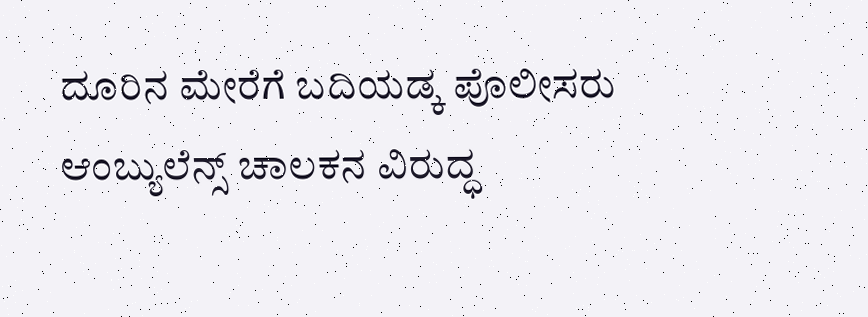ದೂರಿನ ಮೇರೆಗೆ ಬದಿಯಡ್ಕ ಪೊಲೀಸರು ಆಂಬ್ಯುಲೆನ್ಸ್ ಚಾಲಕನ ವಿರುದ್ಧ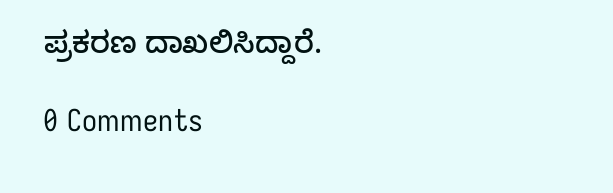ಪ್ರಕರಣ ದಾಖಲಿಸಿದ್ದಾರೆ.

0 Comments